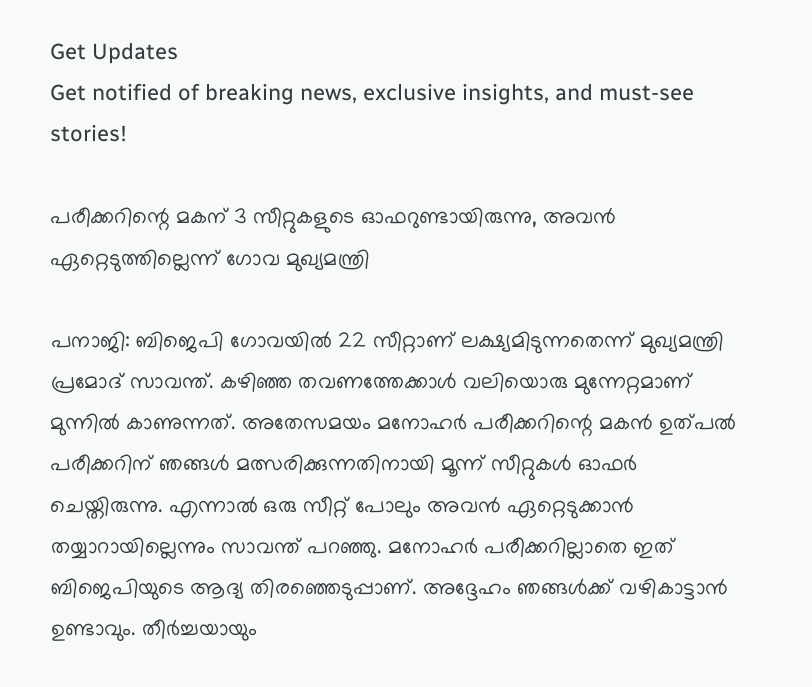Get Updates
Get notified of breaking news, exclusive insights, and must-see stories!

പരീക്കറിന്റെ മകന് 3 സീറ്റുകളുടെ ഓഫറുണ്ടായിരുന്നു, അവന്‍ ഏറ്റെടുത്തില്ലെന്ന് ഗോവ മുഖ്യമന്ത്രി

പനാജി: ബിജെപി ഗോവയില്‍ 22 സീറ്റാണ് ലക്ഷ്യമിടുന്നതെന്ന് മുഖ്യമന്ത്രി പ്രമോദ് സാവന്ത്. കഴിഞ്ഞ തവണത്തേക്കാള്‍ വലിയൊരു മുന്നേറ്റമാണ് മുന്നില്‍ കാണുന്നത്. അതേസമയം മനോഹര്‍ പരീക്കറിന്റെ മകന്‍ ഉത്പല്‍ പരീക്കറിന് ഞങ്ങള്‍ മത്സരിക്കുന്നതിനായി മൂന്ന് സീറ്റുകള്‍ ഓഫര്‍ ചെയ്തിരുന്നു. എന്നാല്‍ ഒരു സീറ്റ് പോലും അവന്‍ ഏറ്റെടുക്കാന്‍ തയ്യാറായില്ലെന്നും സാവന്ത് പറഞ്ഞു. മനോഹര്‍ പരീക്കറില്ലാതെ ഇത് ബിജെപിയുടെ ആദ്യ തിരഞ്ഞെടുപ്പാണ്. അദ്ദേഹം ഞങ്ങള്‍ക്ക് വഴികാട്ടാന്‍ ഉണ്ടാവും. തീര്‍ച്ചയായും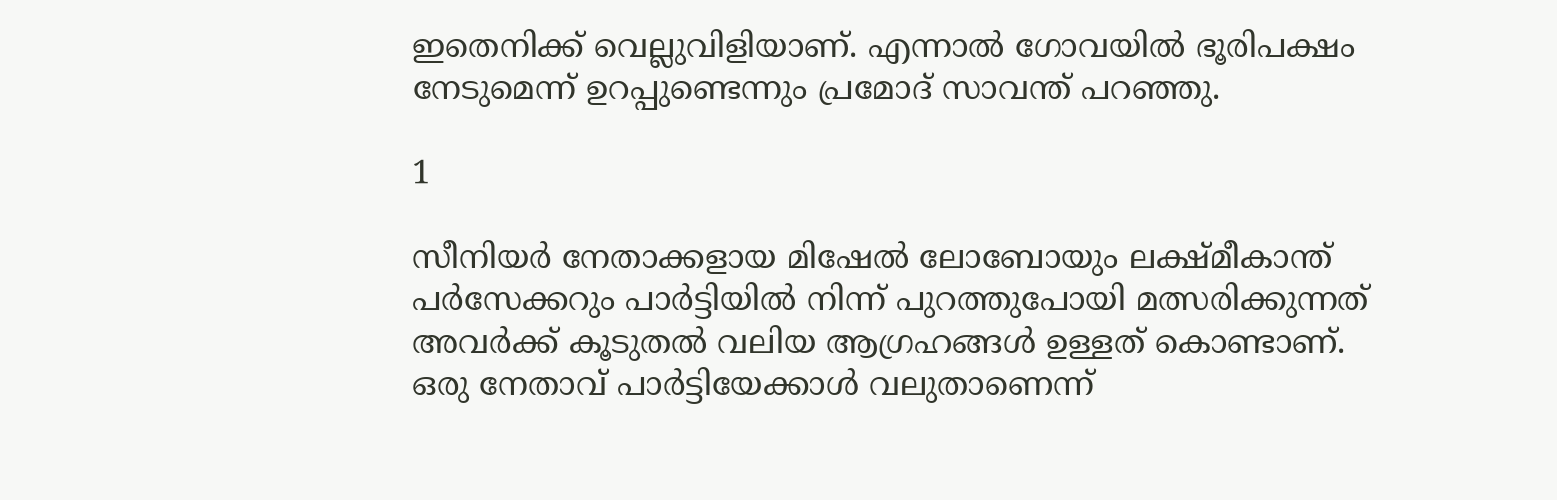ഇതെനിക്ക് വെല്ലുവിളിയാണ്. എന്നാല്‍ ഗോവയില്‍ ഭൂരിപക്ഷം നേടുമെന്ന് ഉറപ്പുണ്ടെന്നും പ്രമോദ് സാവന്ത് പറഞ്ഞു.

1

സീനിയര്‍ നേതാക്കളായ മിഷേല്‍ ലോബോയും ലക്ഷ്മീകാന്ത് പര്‍സേക്കറും പാര്‍ട്ടിയില്‍ നിന്ന് പുറത്തുപോയി മത്സരിക്കുന്നത് അവര്‍ക്ക് കൂടുതല്‍ വലിയ ആഗ്രഹങ്ങള്‍ ഉള്ളത് കൊണ്ടാണ്. ഒരു നേതാവ് പാര്‍ട്ടിയേക്കാള്‍ വലുതാണെന്ന്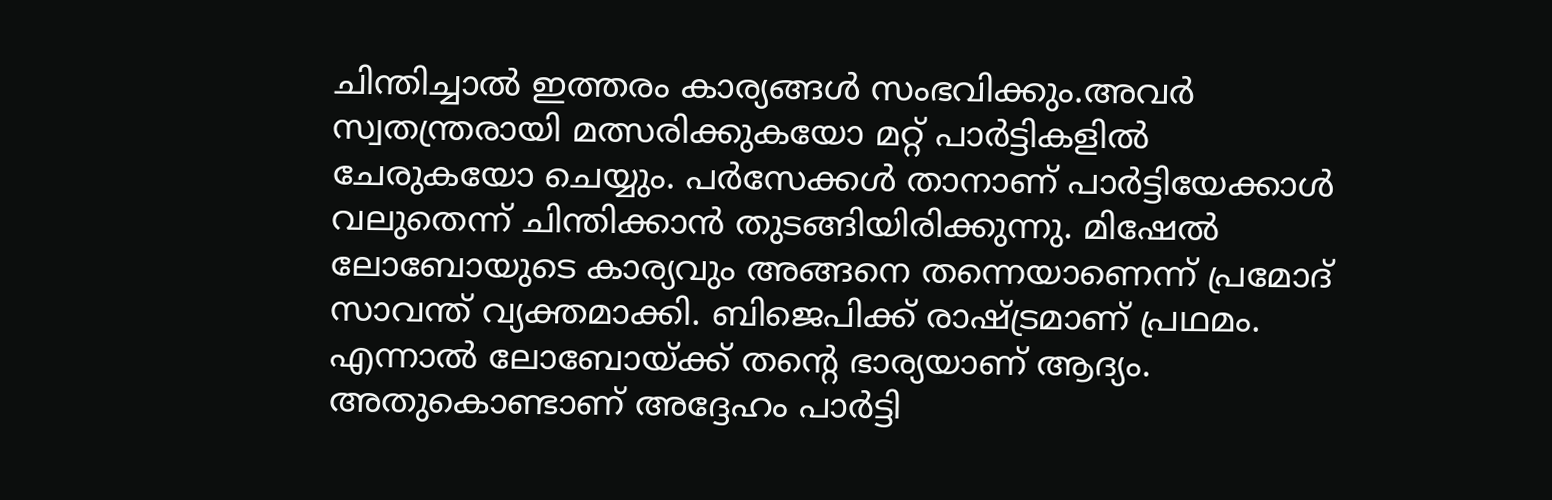ചിന്തിച്ചാല്‍ ഇത്തരം കാര്യങ്ങള്‍ സംഭവിക്കും.അവര്‍ സ്വതന്ത്രരായി മത്സരിക്കുകയോ മറ്റ് പാര്‍ട്ടികളില്‍ ചേരുകയോ ചെയ്യും. പര്‍സേക്കള്‍ താനാണ് പാര്‍ട്ടിയേക്കാള്‍ വലുതെന്ന് ചിന്തിക്കാന്‍ തുടങ്ങിയിരിക്കുന്നു. മിഷേല്‍ ലോബോയുടെ കാര്യവും അങ്ങനെ തന്നെയാണെന്ന് പ്രമോദ് സാവന്ത് വ്യക്തമാക്കി. ബിജെപിക്ക് രാഷ്ട്രമാണ് പ്രഥമം. എന്നാല്‍ ലോബോയ്ക്ക് തന്റെ ഭാര്യയാണ് ആദ്യം. അതുകൊണ്ടാണ് അദ്ദേഹം പാര്‍ട്ടി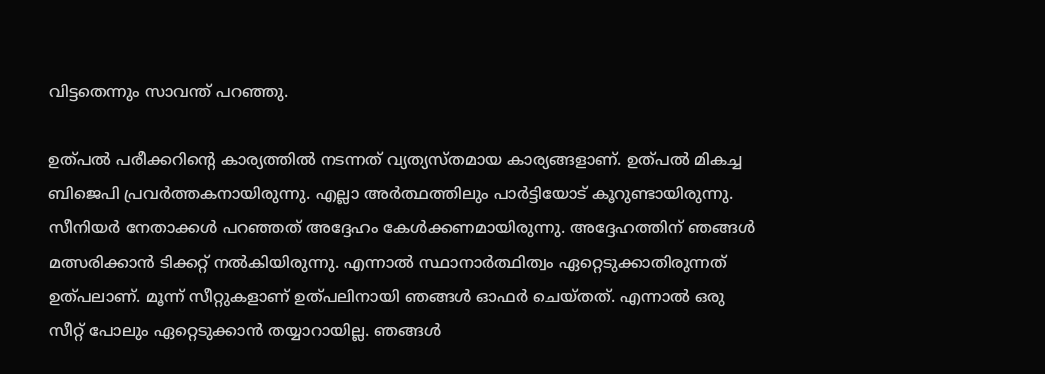വിട്ടതെന്നും സാവന്ത് പറഞ്ഞു.

ഉത്പല്‍ പരീക്കറിന്റെ കാര്യത്തില്‍ നടന്നത് വ്യത്യസ്തമായ കാര്യങ്ങളാണ്. ഉത്പല്‍ മികച്ച ബിജെപി പ്രവര്‍ത്തകനായിരുന്നു. എല്ലാ അര്‍ത്ഥത്തിലും പാര്‍ട്ടിയോട് കൂറുണ്ടായിരുന്നു. സീനിയര്‍ നേതാക്കള്‍ പറഞ്ഞത് അദ്ദേഹം കേള്‍ക്കണമായിരുന്നു. അദ്ദേഹത്തിന് ഞങ്ങള്‍ മത്സരിക്കാന്‍ ടിക്കറ്റ് നല്‍കിയിരുന്നു. എന്നാല്‍ സ്ഥാനാര്‍ത്ഥിത്വം ഏറ്റെടുക്കാതിരുന്നത് ഉത്പലാണ്. മൂന്ന് സീറ്റുകളാണ് ഉത്പലിനായി ഞങ്ങള്‍ ഓഫര്‍ ചെയ്തത്. എന്നാല്‍ ഒരു സീറ്റ് പോലും ഏറ്റെടുക്കാന്‍ തയ്യാറായില്ല. ഞങ്ങള്‍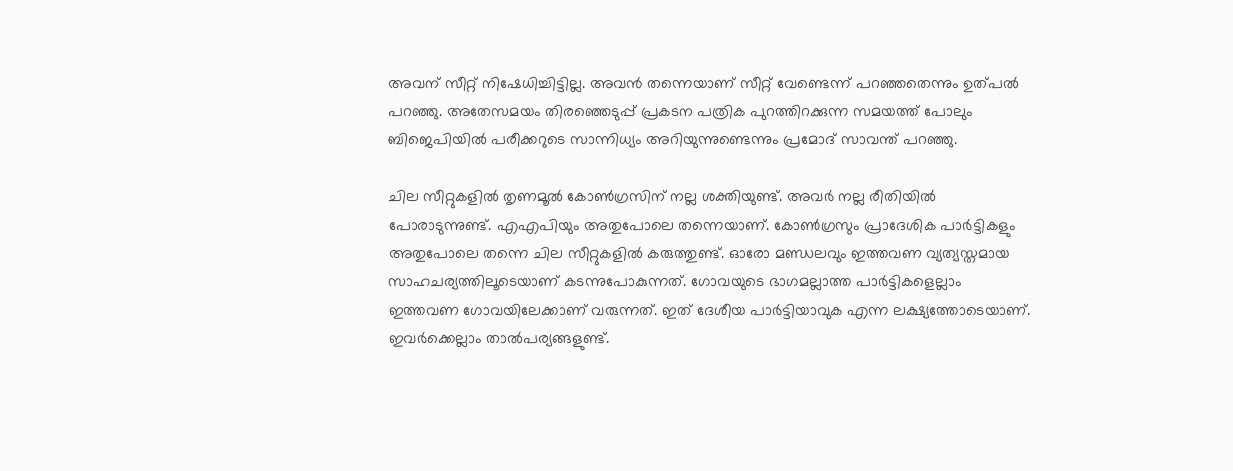അവന് സീറ്റ് നിഷേധിച്ചിട്ടില്ല. അവന്‍ തന്നെയാണ് സീറ്റ് വേണ്ടെന്ന് പറഞ്ഞതെന്നും ഉത്പല്‍ പറഞ്ഞു. അതേസമയം തിരഞ്ഞെടുപ്പ് പ്രകടന പത്രിക പുറത്തിറക്കുന്ന സമയത്ത് പോലും ബിജെപിയില്‍ പരീക്കറുടെ സാന്നിധ്യം അറിയുന്നുണ്ടെന്നും പ്രമോദ് സാവന്ത് പറഞ്ഞു.

ചില സീറ്റുകളില്‍ തൃണമൂല്‍ കോണ്‍ഗ്രസിന് നല്ല ശക്തിയുണ്ട്. അവര്‍ നല്ല രീതിയില്‍ പോരാടുന്നുണ്ട്. എഎപിയും അതുപോലെ തന്നെയാണ്. കോണ്‍ഗ്രസും പ്രാദേശിക പാര്‍ട്ടികളും അതുപോലെ തന്നെ ചില സീറ്റുകളില്‍ കരുത്തുണ്ട്. ഓരോ മണ്ഡലവും ഇത്തവണ വ്യത്യസ്തമായ സാഹചര്യത്തിലൂടെയാണ് കടന്നുപോകുന്നത്. ഗോവയുടെ ഭാഗമല്ലാത്ത പാര്‍ട്ടികളെല്ലാം ഇത്തവണ ഗോവയിലേക്കാണ് വരുന്നത്. ഇത് ദേശീയ പാര്‍ട്ടിയാവുക എന്ന ലക്ഷ്യത്തോടെയാണ്. ഇവര്‍ക്കെല്ലാം താല്‍പര്യങ്ങളുണ്ട്.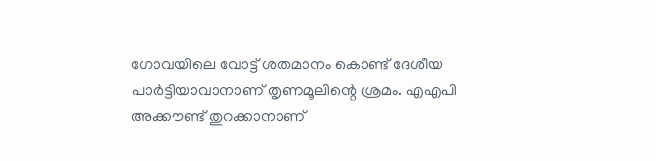ഗോവയിലെ വോട്ട് ശതമാനം കൊണ്ട് ദേശീയ പാര്‍ട്ടിയാവാനാണ് തൃണമൂലിന്റെ ശ്രമം. എഎപി അക്കൗണ്ട് തുറക്കാനാണ്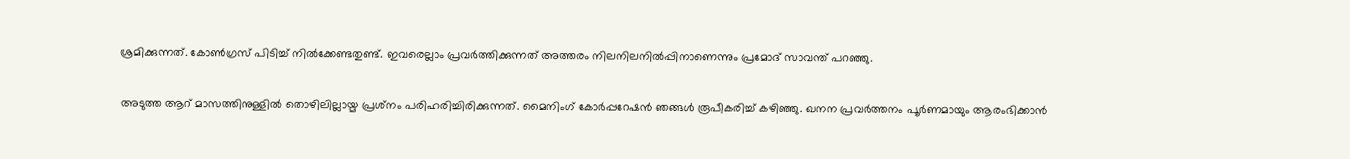ശ്രമിക്കുന്നത്. കോണ്‍ഗ്രസ് പിടിച്ച് നില്‍ക്കേണ്ടതുണ്ട്. ഇവരെല്ലാം പ്രവര്‍ത്തിക്കുന്നത് അത്തരം നിലനിലനില്‍പ്പിനാണെന്നും പ്രമോദ് സാവന്ത് പറഞ്ഞു.

അടുത്ത ആറ് മാസത്തിനുള്ളില്‍ തൊഴിലില്ലായ്മ പ്രശ്‌നം പരിഹരിച്ചിരിക്കുന്നത്. മൈനിംഗ് കോര്‍പ്പറേഷന്‍ ഞങ്ങള്‍ രൂപീകരിച്ച് കഴിഞ്ഞു. ഖനന പ്രവര്‍ത്തനം പൂര്‍ണമായും ആരംഭിക്കാന്‍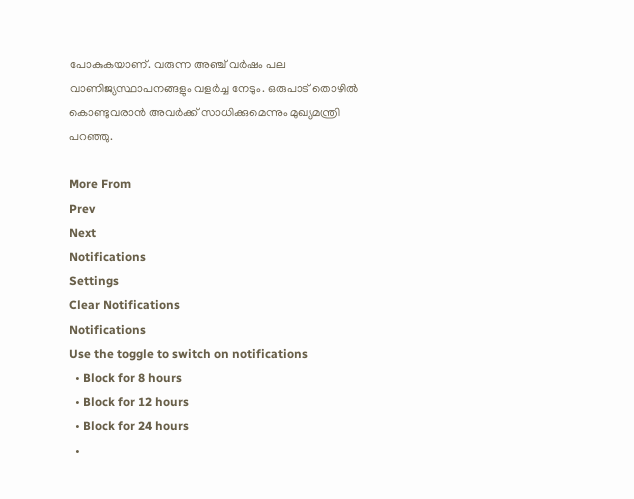പോകുകയാണ്. വരുന്ന അഞ്ച് വര്‍ഷം പല വാണിജ്യസ്ഥാപനങ്ങളും വളര്‍ച്ച നേടും. ഒരുപാട് തൊഴില്‍ കൊണ്ടുവരാന്‍ അവര്‍ക്ക് സാധിക്കുമെന്നും മുഖ്യമന്ത്രി പറഞ്ഞു.

More From
Prev
Next
Notifications
Settings
Clear Notifications
Notifications
Use the toggle to switch on notifications
  • Block for 8 hours
  • Block for 12 hours
  • Block for 24 hours
  •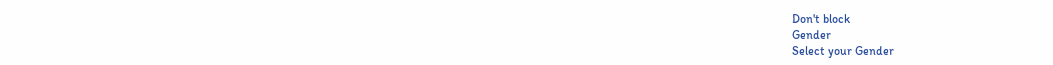Don't block
Gender
Select your Gender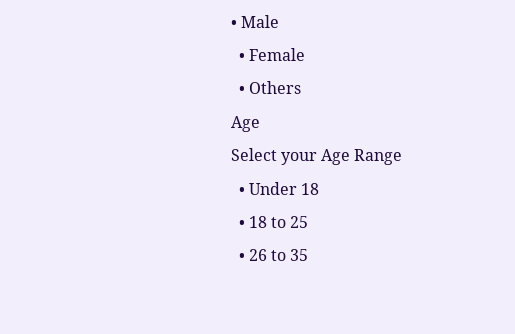• Male
  • Female
  • Others
Age
Select your Age Range
  • Under 18
  • 18 to 25
  • 26 to 35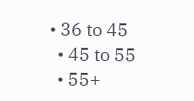• 36 to 45
  • 45 to 55
  • 55+